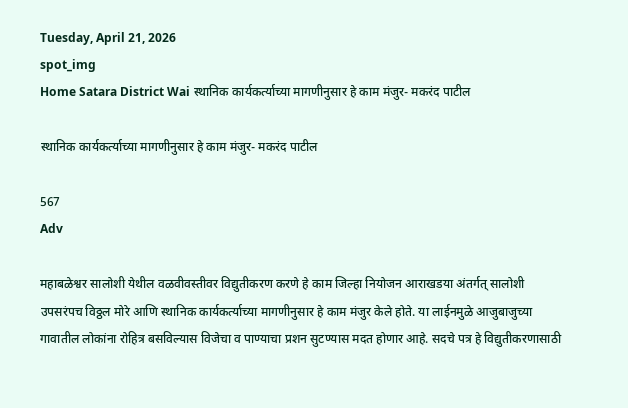Tuesday, April 21, 2026
spot_img
Home Satara District Wai स्थानिक कार्यकर्त्याच्या मागणीनुसार हे काम मंजुर- मकरंद पाटील

स्थानिक कार्यकर्त्याच्या मागणीनुसार हे काम मंजुर- मकरंद पाटील

567
Adv

महाबळेश्वर सालोशी येथील वळवीवस्तीवर विद्युतीकरण करणे हे काम जिल्हा नियोजन आराखडया अंतर्गत् सालोशी उपसरंपच विठ्ठल मोरे आणि स्थानिक कार्यकर्त्याच्या मागणीनुसार हे काम मंजुर केले होते. या लाईनमुळे आजुबाजुच्या गावातील लोकांना रोहित्र बसविल्यास विजेचा व पाण्याचा प्रशन सुटण्यास मदत होणार आहे. सदचे पत्र हे विद्युतीकरणासाठी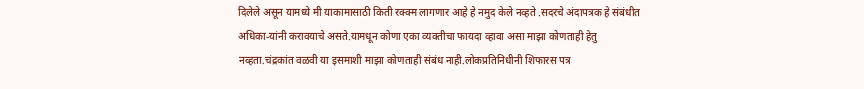दिलेले असून यामध्ये मी याकामासाठी किती रक्क्म लागणार आहे हे नमुद केले नव्हते .सदरचे अंदापत्रक हे संबंधीत अधिका-यांनी करावयाचे असते.यामधून कोणा एका व्यक्तीचा फायदा व्हावा असा माझा कोणताही हेतु नव्हता.चंद्रकांत वळवी या इसमाशी माझा कोणताही संबंध नाही.लोकप्रतिनिधीनी शिफारस पत्र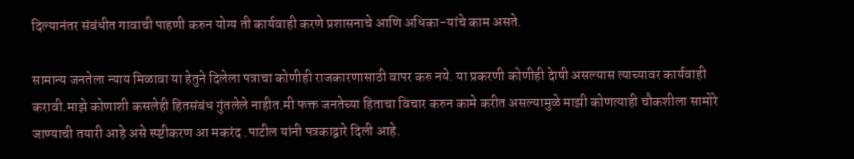दिल्यानंतर संबंधीत गावाची पाहणी करुन योग्य ती कार्यवाही करणे प्रशासनाचे आणि अधिका-यांचे काम असते.

सामान्य जनतेला न्याय मिळावा या हेतुने दिलेला पत्राचा कोणीही राजकारणासाठी वापर करु नये. या प्रकरणी कोणीही देाषी असल्यास त्याच्यावर कार्यवाही करावी.माझे कोणाशी कसलेही हितसंबंध गुंतलेले नाहीत.मी फक्त जनतेच्या हिताचा विचार करुन कामे करीत असल्यामुळे माझी कोणत्याही चौकशीला सामोरे जाण्याची तयारी आहे असे स्प्ष्टीकरण आ मकरंद .पाटील यांनी पत्रकाद्वारे दिली आहे.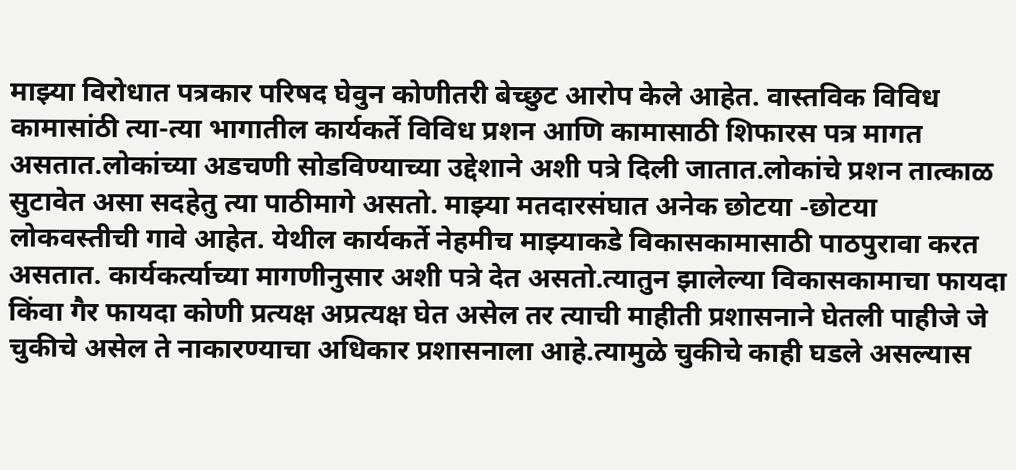माझ्या विरोधात पत्रकार परिषद घेवुन कोणीतरी बेच्छुट आरोप केले आहेत. वास्तविक विविध कामासांठी त्या-त्या भागातील कार्यकर्ते विविध प्रशन आणि कामासाठी शिफारस पत्र मागत असतात.लोकांच्या अडचणी सोडविण्याच्या उद्देशाने अशी पत्रे दिली जातात.लोकांचे प्रशन तात्काळ सुटावेत असा सदहेतु त्या पाठीमागे असतो. माझ्या मतदारसंघात अनेक छोटया -छोटया लोकवस्तीची गावे आहेत. येथील कार्यकर्ते नेहमीच माझ्याकडे विकासकामासाठी पाठपुरावा करत असतात. कार्यकर्त्याच्या मागणीनुसार अशी पत्रे देत असतो.त्यातुन झालेल्या विकासकामाचा फायदा किंवा गैर फायदा कोणी प्रत्यक्ष अप्रत्यक्ष घेत असेल तर त्याची माहीती प्रशासनाने घेतली पाहीजे जे चुकीचे असेल ते नाकारण्याचा अधिकार प्रशासनाला आहे.त्यामुळे चुकीचे काही घडले असल्यास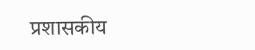प्रशासकीय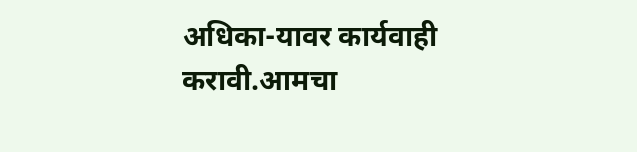अधिका-यावर कार्यवाही करावी.आमचा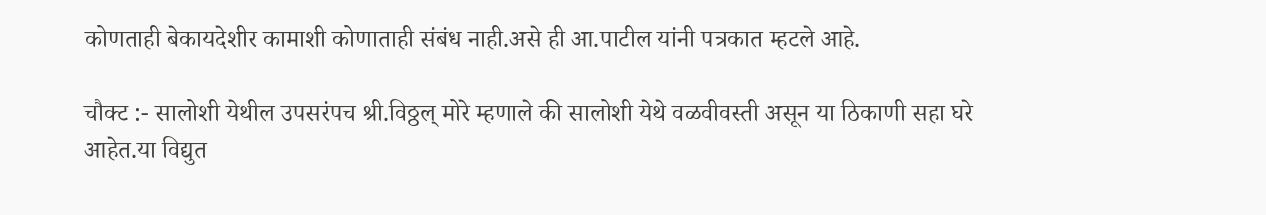कोणताही बेकायदेशीर कामाशी कोणाताही संबंध नाही.असे ही आ.पाटील यांनी पत्रकात म्हटले आहे.

चौक्ट :- सालोशी येथील उपसरंपच श्री.विठ्ठल् मोरे म्हणाले की सालोशी येथे वळवीवस्ती असून या ठिकाणी सहा घरे आहेत.या विद्युत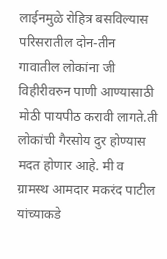लाईनमुळे रोहित्र बसविल्यास परिसरातील दोन-तीन गावातील लोकांना जी विहीरीवरुन पाणी आण्यासाठी मोठी पायपीठ करावी लागते.ती लोकांची गैरसोय दुर होण्यास मदत होणार आहे. मी व ग्रामस्थ आमदार मकरंद पाटील यांच्याकडे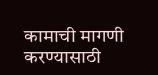कामाची मागणी करण्यासाठी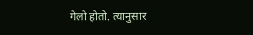गेलो होतो. त्यानुसार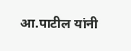आ.पाटील यांनी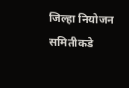जिल्हा नियोजन समितीकडे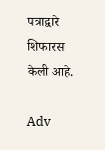पत्राद्वारे शिफारस केली आहे.

Adv